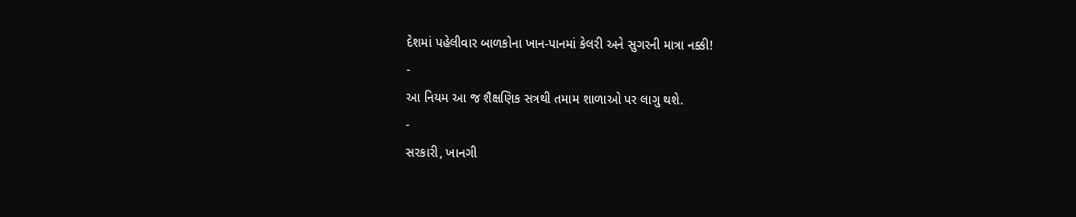દેશમાં પહેલીવાર બાળકોના ખાન-પાનમાં કેલરી અને સુગરની માત્રા નક્કી!
-
આ નિયમ આ જ શૈક્ષણિક સત્રથી તમામ શાળાઓ પર લાગુ થશે.
-
સરકારી, ખાનગી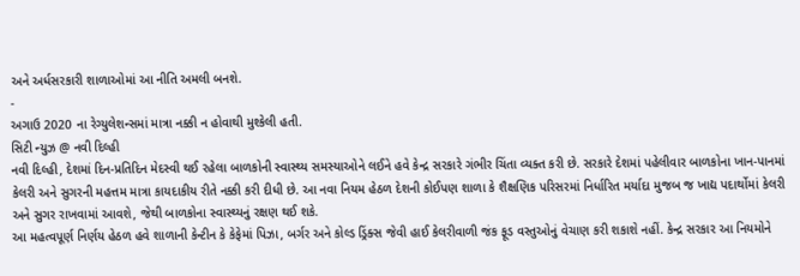અને અર્ધસરકારી શાળાઓમાં આ નીતિ અમલી બનશે.
-
અગાઉ 2020 ના રેગ્યુલેશન્સમાં માત્રા નક્કી ન હોવાથી મુશ્કેલી હતી.
સિટી ન્યુઝ @ નવી દિલ્હી
નવી દિલ્હી, દેશમાં દિન-પ્રતિદિન મેદસ્વી થઈ રહેલા બાળકોની સ્વાસ્થ્ય સમસ્યાઓને લઈને હવે કેન્દ્ર સરકારે ગંભીર ચિંતા વ્યક્ત કરી છે. સરકારે દેશમાં પહેલીવાર બાળકોના ખાન-પાનમાં કેલરી અને સુગરની મહત્તમ માત્રા કાયદાકીય રીતે નક્કી કરી દીધી છે. આ નવા નિયમ હેઠળ દેશની કોઈપણ શાળા કે શૈક્ષણિક પરિસરમાં નિર્ધારિત મર્યાદા મુજબ જ ખાદ્ય પદાર્થોમાં કેલરી અને સુગર રાખવામાં આવશે, જેથી બાળકોના સ્વાસ્થ્યનું રક્ષણ થઈ શકે.
આ મહત્વપૂર્ણ નિર્ણય હેઠળ હવે શાળાની કેન્ટીન કે કેફેમાં પિઝા, બર્ગર અને કોલ્ડ ડ્રિંક્સ જેવી હાઈ કેલરીવાળી જંક ફૂડ વસ્તુઓનું વેચાણ કરી શકાશે નહીં. કેન્દ્ર સરકાર આ નિયમોને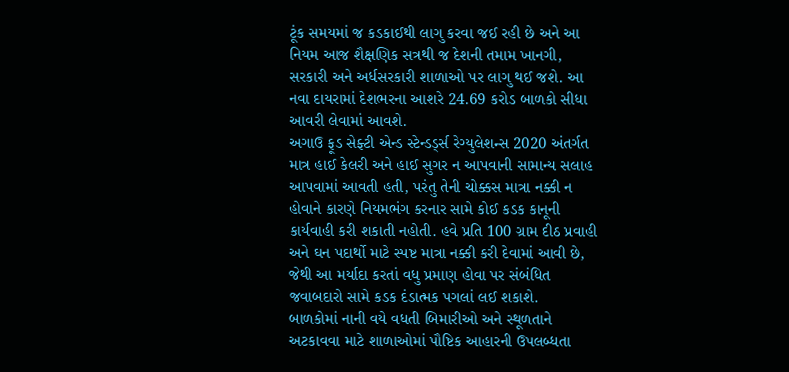ટૂંક સમયમાં જ કડકાઈથી લાગુ કરવા જઈ રહી છે અને આ નિયમ આજ શૈક્ષણિક સત્રથી જ દેશની તમામ ખાનગી, સરકારી અને અર્ધસરકારી શાળાઓ પર લાગુ થઈ જશે. આ નવા દાયરામાં દેશભરના આશરે 24.69 કરોડ બાળકો સીધા આવરી લેવામાં આવશે.
અગાઉ ફૂડ સેફ્ટી એન્ડ સ્ટેન્ડર્ડ્સ રેગ્યુલેશન્સ 2020 અંતર્ગત માત્ર હાઈ કેલરી અને હાઈ સુગર ન આપવાની સામાન્ય સલાહ આપવામાં આવતી હતી, પરંતુ તેની ચોક્કસ માત્રા નક્કી ન હોવાને કારણે નિયમભંગ કરનાર સામે કોઈ કડક કાનૂની કાર્યવાહી કરી શકાતી નહોતી. હવે પ્રતિ 100 ગ્રામ દીઠ પ્રવાહી અને ઘન પદાર્થો માટે સ્પષ્ટ માત્રા નક્કી કરી દેવામાં આવી છે, જેથી આ મર્યાદા કરતાં વધુ પ્રમાણ હોવા પર સંબંધિત જવાબદારો સામે કડક દંડાત્મક પગલાં લઈ શકાશે.
બાળકોમાં નાની વયે વધતી બિમારીઓ અને સ્થૂળતાને અટકાવવા માટે શાળાઓમાં પૌષ્ટિક આહારની ઉપલબ્ધતા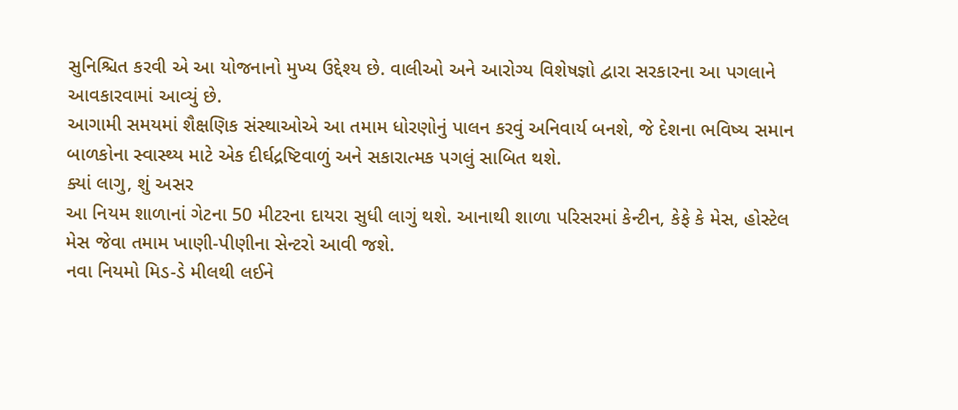સુનિશ્ચિત કરવી એ આ યોજનાનો મુખ્ય ઉદ્દેશ્ય છે. વાલીઓ અને આરોગ્ય વિશેષજ્ઞો દ્વારા સરકારના આ પગલાને આવકારવામાં આવ્યું છે.
આગામી સમયમાં શૈક્ષણિક સંસ્થાઓએ આ તમામ ધોરણોનું પાલન કરવું અનિવાર્ય બનશે, જે દેશના ભવિષ્ય સમાન બાળકોના સ્વાસ્થ્ય માટે એક દીર્ઘદ્રષ્ટિવાળું અને સકારાત્મક પગલું સાબિત થશે.
ક્યાં લાગુ, શું અસર
આ નિયમ શાળાનાં ગેટના 50 મીટરના દાયરા સુધી લાગું થશે. આનાથી શાળા પરિસરમાં કેન્ટીન, કેફે કે મેસ, હોસ્ટેલ મેસ જેવા તમામ ખાણી-પીણીના સેન્ટરો આવી જશે.
નવા નિયમો મિડ-ડે મીલથી લઈને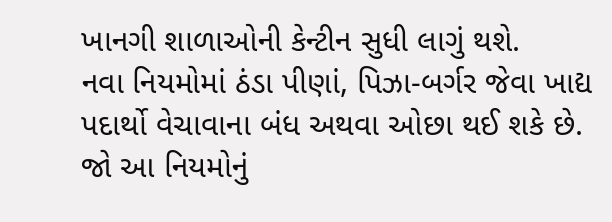ખાનગી શાળાઓની કેન્ટીન સુધી લાગું થશે.
નવા નિયમોમાં ઠંડા પીણાં, પિઝા-બર્ગર જેવા ખાદ્ય પદાર્થો વેચાવાના બંધ અથવા ઓછા થઈ શકે છે.
જો આ નિયમોનું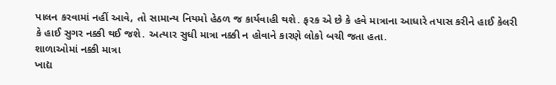પાલન કરવામાં નહીં આવે, તો સામાન્ય નિયમો હેઠળ જ કાર્યવાહી થશે. ફરક એ છે કે હવે માત્રાના આધારે તપાસ કરીને હાઈ કેલરી કે હાઈ સુગર નક્કી થઈ જશે. અત્યાર સુધી માત્રા નક્કી ન હોવાને કારણે લોકો બચી જતા હતા.
શાળાઓમાં નક્કી માત્રા
ખાદ્ય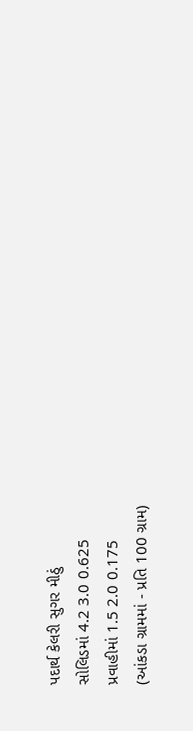પદાર્થ કેલરી સુગર મીઠું
સોલિડમાં 4.2 3.0 0.625
પ્રવાહીમાં 1.5 2.0 0.175
(આંકડા ગ્રામમાં - પ્રતિ 100 ગ્રામ)